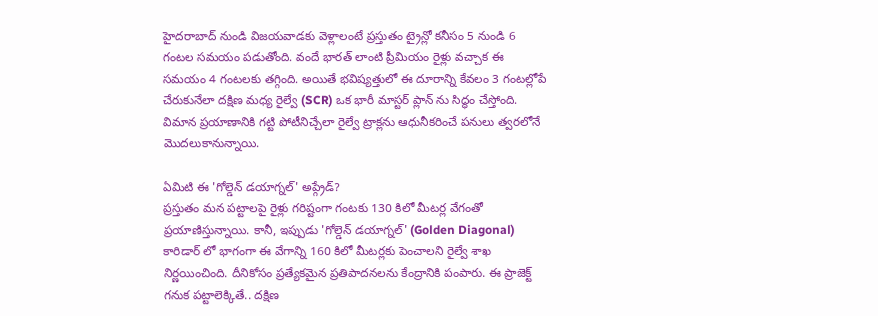హైదరాబాద్ నుండి విజయవాడకు వెళ్లాలంటే ప్రస్తుతం ట్రైన్లో కనీసం 5 నుండి 6 గంటల సమయం పడుతోంది. వందే భారత్ లాంటి ప్రీమియం రైళ్లు వచ్చాక ఈ సమయం 4 గంటలకు తగ్గింది. అయితే భవిష్యత్తులో ఈ దూరాన్ని కేవలం 3 గంటల్లోపే చేరుకునేలా దక్షిణ మధ్య రైల్వే (SCR) ఒక భారీ మాస్టర్ ప్లాన్ ను సిద్ధం చేస్తోంది. విమాన ప్రయాణానికి గట్టి పోటీనిచ్చేలా రైల్వే ట్రాక్లను ఆధునీకరించే పనులు త్వరలోనే మొదలుకానున్నాయి.

ఏమిటి ఈ 'గోల్డెన్ డయాగ్నల్' అప్గ్రేడ్?
ప్రస్తుతం మన పట్టాలపై రైళ్లు గరిష్టంగా గంటకు 130 కిలో మీటర్ల వేగంతో ప్రయాణిస్తున్నాయి. కానీ, ఇప్పుడు 'గోల్డెన్ డయాగ్నల్' (Golden Diagonal) కారిడార్ లో భాగంగా ఈ వేగాన్ని 160 కిలో మీటర్లకు పెంచాలని రైల్వే శాఖ నిర్ణయించింది. దీనికోసం ప్రత్యేకమైన ప్రతిపాదనలను కేంద్రానికి పంపారు. ఈ ప్రాజెక్ట్ గనుక పట్టాలెక్కితే.. దక్షిణ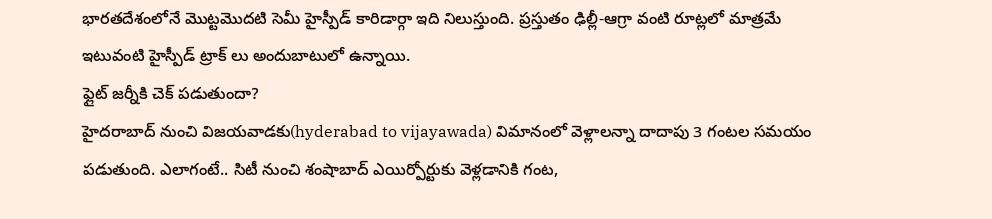భారతదేశంలోనే మొట్టమొదటి సెమీ హైస్పీడ్ కారిడార్గా ఇది నిలుస్తుంది. ప్రస్తుతం ఢిల్లీ-ఆగ్రా వంటి రూట్లలో మాత్రమే ఇటువంటి హైస్పీడ్ ట్రాక్ లు అందుబాటులో ఉన్నాయి.
ఫ్లైట్ జర్నీకి చెక్ పడుతుందా?
హైదరాబాద్ నుంచి విజయవాడకు(hyderabad to vijayawada) విమానంలో వెళ్లాలన్నా దాదాపు 3 గంటల సమయం పడుతుంది. ఎలాగంటే.. సిటీ నుంచి శంషాబాద్ ఎయిర్పోర్టుకు వెళ్లడానికి గంట,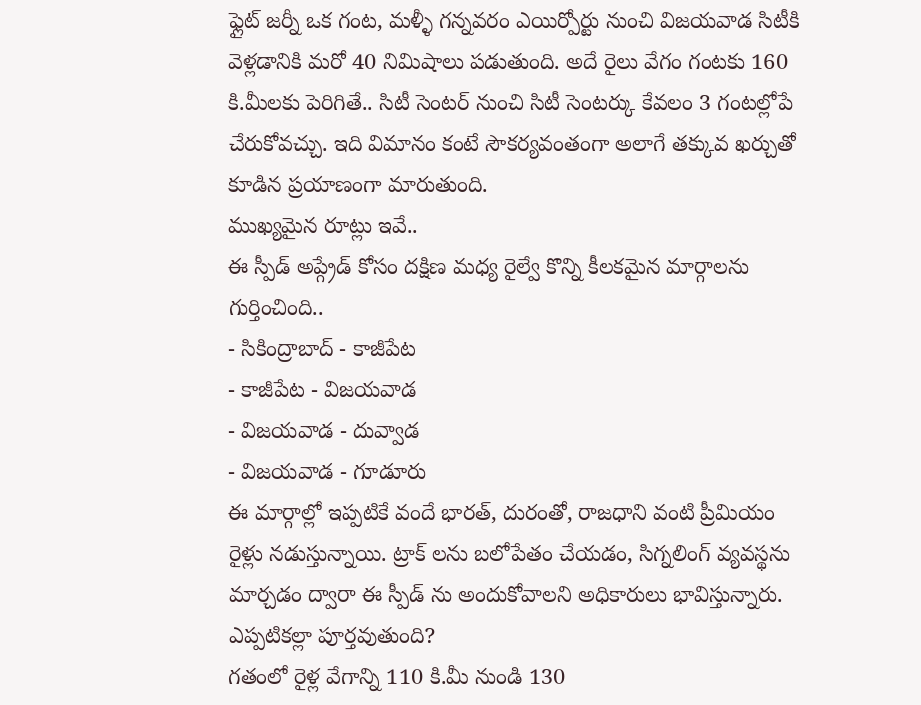ఫ్లైట్ జర్నీ ఒక గంట, మళ్ళీ గన్నవరం ఎయిర్పోర్టు నుంచి విజయవాడ సిటీకి వెళ్లడానికి మరో 40 నిమిషాలు పడుతుంది. అదే రైలు వేగం గంటకు 160 కి.మీలకు పెరిగితే.. సిటీ సెంటర్ నుంచి సిటీ సెంటర్కు కేవలం 3 గంటల్లోపే చేరుకోవచ్చు. ఇది విమానం కంటే సౌకర్యవంతంగా అలాగే తక్కువ ఖర్చుతో కూడిన ప్రయాణంగా మారుతుంది.
ముఖ్యమైన రూట్లు ఇవే..
ఈ స్పీడ్ అప్గ్రేడ్ కోసం దక్షిణ మధ్య రైల్వే కొన్ని కీలకమైన మార్గాలను గుర్తించింది..
- సికింద్రాబాద్ - కాజీపేట
- కాజీపేట - విజయవాడ
- విజయవాడ - దువ్వాడ
- విజయవాడ - గూడూరు
ఈ మార్గాల్లో ఇప్పటికే వందే భారత్, దురంతో, రాజధాని వంటి ప్రీమియం రైళ్లు నడుస్తున్నాయి. ట్రాక్ లను బలోపేతం చేయడం, సిగ్నలింగ్ వ్యవస్థను మార్చడం ద్వారా ఈ స్పీడ్ ను అందుకోవాలని అధికారులు భావిస్తున్నారు.
ఎప్పటికల్లా పూర్తవుతుంది?
గతంలో రైళ్ల వేగాన్ని 110 కి.మీ నుండి 130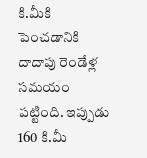కి.మీకి పెంచడానికి దాదాపు రెండేళ్ల సమయం పట్టింది. ఇప్పుడు 160 కి.మీ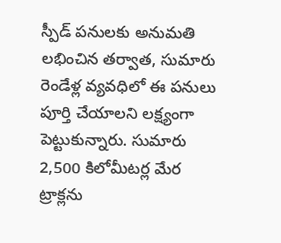స్పీడ్ పనులకు అనుమతి లభించిన తర్వాత, సుమారు రెండేళ్ల వ్యవధిలో ఈ పనులు పూర్తి చేయాలని లక్ష్యంగా పెట్టుకున్నారు. సుమారు 2,500 కిలోమీటర్ల మేర ట్రాక్లను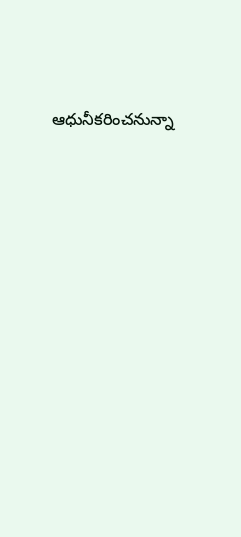ఆధునీకరించనున్నా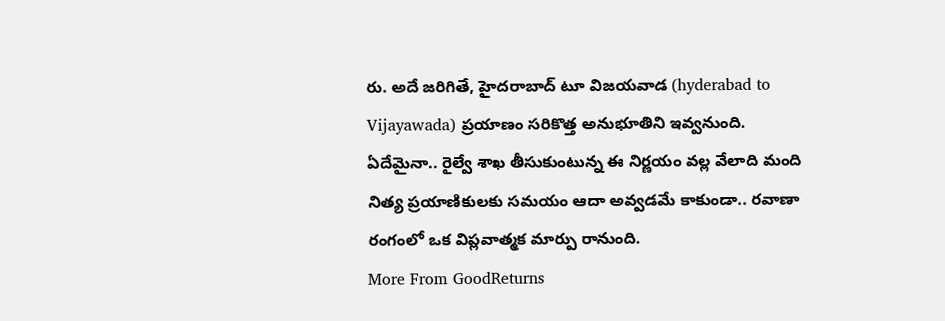రు. అదే జరిగితే, హైదరాబాద్ టూ విజయవాడ (hyderabad to Vijayawada) ప్రయాణం సరికొత్త అనుభూతిని ఇవ్వనుంది.
ఏదేమైనా.. రైల్వే శాఖ తీసుకుంటున్న ఈ నిర్ణయం వల్ల వేలాది మంది నిత్య ప్రయాణికులకు సమయం ఆదా అవ్వడమే కాకుండా.. రవాణా రంగంలో ఒక విప్లవాత్మక మార్పు రానుంది.
More From GoodReturns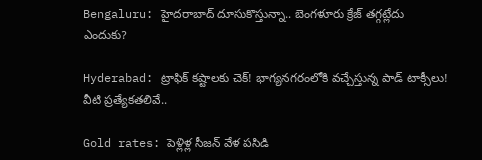Bengaluru: హైదరాబాద్ దూసుకొస్తున్నా.. బెంగళూరు క్రేజ్ తగ్గట్లేదు ఎందుకు?

Hyderabad: ట్రాఫిక్ కష్టాలకు చెక్! భాగ్యనగరంలోకి వచ్చేస్తున్న పాడ్ టాక్సీలు! వీటి ప్రత్యేకతలివే..

Gold rates: పెళ్లిళ్ల సీజన్ వేళ పసిడి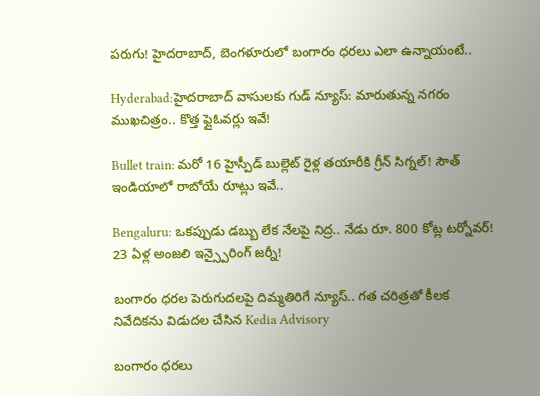పరుగు! హైదరాబాద్, బెంగళూరులో బంగారం ధరలు ఎలా ఉన్నాయంటే..

Hyderabad:హైదరాబాద్ వాసులకు గుడ్ న్యూస్: మారుతున్న నగరం ముఖచిత్రం.. కొత్త ఫ్లైఓవర్లు ఇవే!

Bullet train: మరో 16 హైస్పీడ్ బుల్లెట్ రైళ్ల తయారీకి గ్రీన్ సిగ్నల్! సౌత్ ఇండియాలో రాబోయే రూట్లు ఇవే..

Bengaluru: ఒకప్పుడు డబ్బు లేక నేలపై నిద్ర.. నేడు రూ. 800 కోట్ల టర్నోవర్! 23 ఏళ్ల అంజలి ఇన్స్పైరింగ్ జర్నీ!

బంగారం ధరల పెరుగుదలపై దిమ్మతిరిగే న్యూస్.. గత చరిత్రతో కీలక నివేదికను విడుదల చేసిన Kedia Advisory

బంగారం ధరలు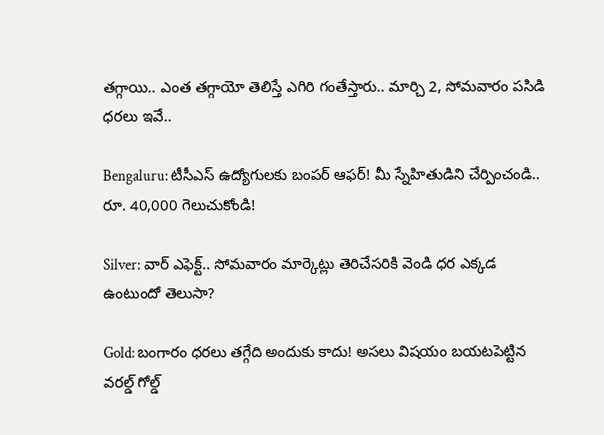తగ్గాయి.. ఎంత తగ్గాయో తెలిస్తే ఎగిరి గంతేస్తారు.. మార్చి 2, సోమవారం పసిడి ధరలు ఇవే..

Bengaluru: టీసీఎస్ ఉద్యోగులకు బంపర్ ఆఫర్! మీ స్నేహితుడిని చేర్పించండి.. రూ. 40,000 గెలుచుకోండి!

Silver: వార్ ఎఫెక్ట్.. సోమవారం మార్కెట్లు తెరిచేసరికి వెండి ధర ఎక్కడ ఉంటుందో తెలుసా?

Gold: బంగారం ధరలు తగ్గేది అందుకు కాదు! అసలు విషయం బయటపెట్టిన వరల్డ్ గోల్డ్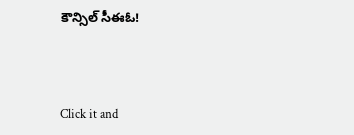కౌన్సిల్ సీఈఓ!



Click it and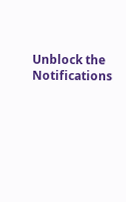Unblock the Notifications